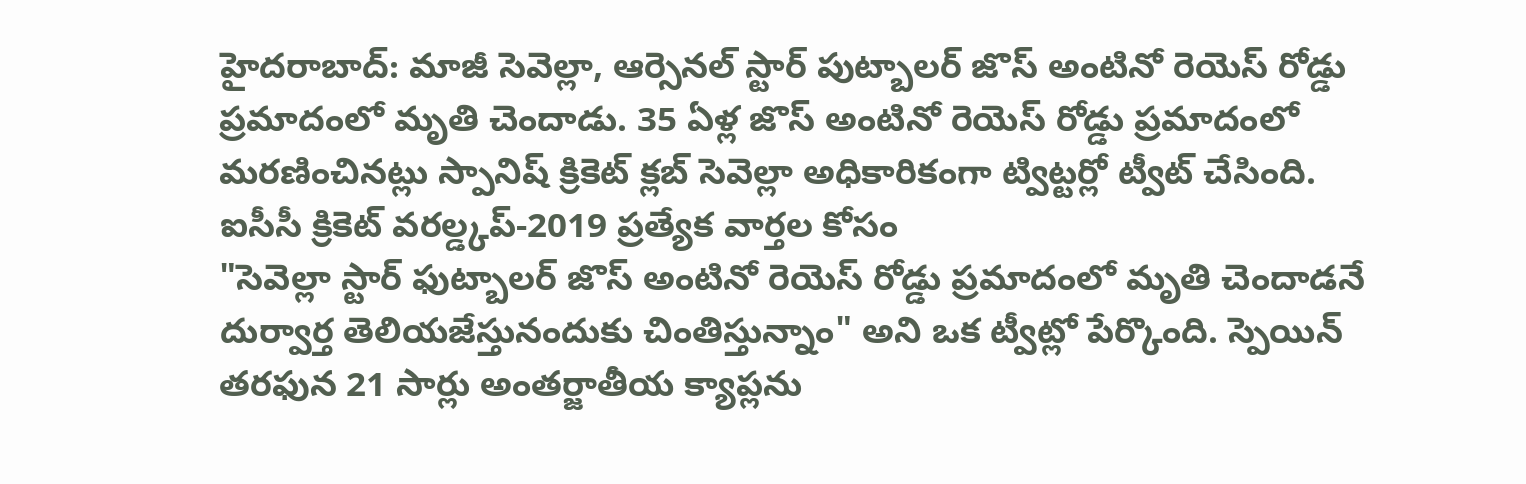హైదరాబాద్: మాజీ సెవెల్లా, ఆర్సెనల్ స్టార్ పుట్బాలర్ జొస్ అంటినో రెయెస్ రోడ్డు ప్రమాదంలో మృతి చెందాడు. 35 ఏళ్ల జొస్ అంటినో రెయెస్ రోడ్డు ప్రమాదంలో మరణించినట్లు స్పానిష్ క్రికెట్ క్లబ్ సెవెల్లా అధికారికంగా ట్విట్టర్లో ట్వీట్ చేసింది.
ఐసీసీ క్రికెట్ వరల్డ్కప్-2019 ప్రత్యేక వార్తల కోసం
"సెవెల్లా స్టార్ ఫుట్బాలర్ జొస్ అంటినో రెయెస్ రోడ్డు ప్రమాదంలో మృతి చెందాడనే దుర్వార్త తెలియజేస్తునందుకు చింతిస్తున్నాం" అని ఒక ట్వీట్లో పేర్కొంది. స్పెయిన్ తరఫున 21 సార్లు అంతర్జాతీయ క్యాప్లను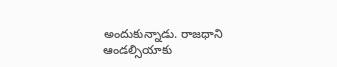అందుకున్నాడు. రాజధాని ఆండల్సియాకు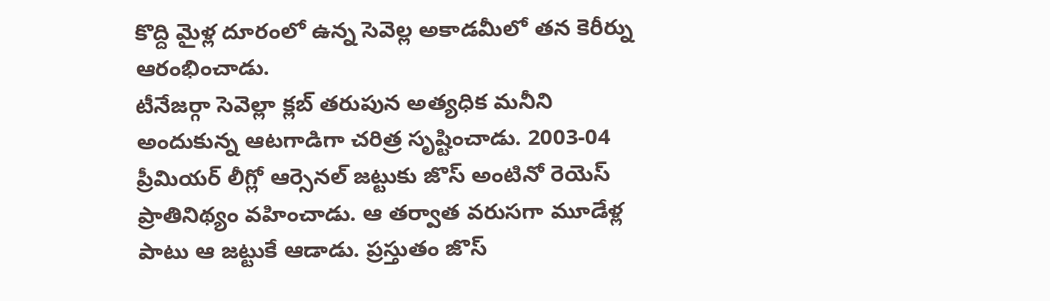కొద్ది మైళ్ల దూరంలో ఉన్న సెవెల్ల అకాడమీలో తన కెరీర్ను ఆరంభించాడు.
టీనేజర్గా సెవెల్లా క్లబ్ తరుపున అత్యధిక మనీని అందుకున్న ఆటగాడిగా చరిత్ర సృష్టించాడు. 2003-04 ప్రీమియర్ లీగ్లో ఆర్సెనల్ జట్టుకు జొస్ అంటినో రెయెస్ ప్రాతినిథ్యం వహించాడు. ఆ తర్వాత వరుసగా మూడేళ్ల పాటు ఆ జట్టుకే ఆడాడు. ప్రస్తుతం జొస్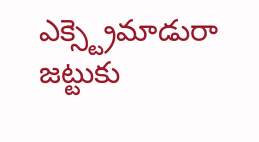ఎక్స్ట్రెమాడురా జట్టుకు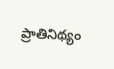ప్రాతినిథ్యం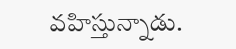వహిస్తున్నాడు.